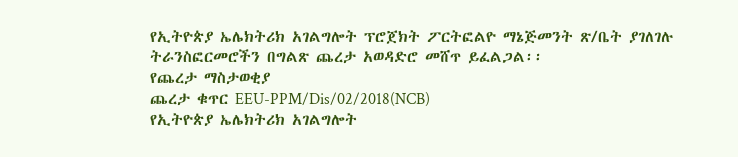የኢትዮጵያ ኤሌክትሪክ አገልግሎት ፕሮጀክት ፖርትፎልዮ ማኔጅመንት ጽ/ቤት ያገለገሉ ትራንስፎርመሮችን በግልጽ ጨረታ አወዳድሮ መሸጥ ይፈልጋል፡፡
የጨረታ ማስታወቂያ
ጨረታ ቁጥር EEU-PPM/Dis/02/2018(NCB)
የኢትዮጵያ ኤሌክትሪክ አገልግሎት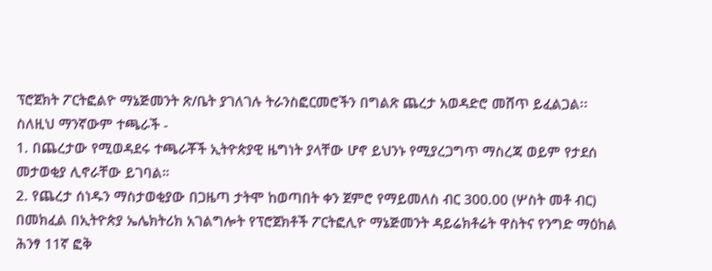ፕሮጀክት ፖርትፎልዮ ማኔጅመንት ጽ/ቤት ያገለገሉ ትራንስፎርመሮችን በግልጽ ጨረታ አወዳድሮ መሸጥ ይፈልጋል፡፡
ስለዚህ ማንኛውም ተጫራች -
1. በጨረታው የሚወዳደሩ ተጫራቾች ኢትዮጵያዊ ዜግነት ያላቸው ሆኖ ይህንኑ የሚያረጋግጥ ማስረጃ ወይም የታደሰ መታወቂያ ሊኖራቸው ይገባል።
2. የጨረታ ሰነዱን ማስታወቂያው በጋዜጣ ታትሞ ከወጣበት ቀን ጀምሮ የማይመለስ ብር 300.00 (ሦስት መቶ ብር) በመክፈል በኢትዮጵያ ኤሌክትሪክ አገልግሎት የፕሮጀክቶች ፖርትፎሊዮ ማኔጅመንት ዳይሬክቶሬት ዋስትና የንግድ ማዕከል ሕንፃ 11ኛ ፎቅ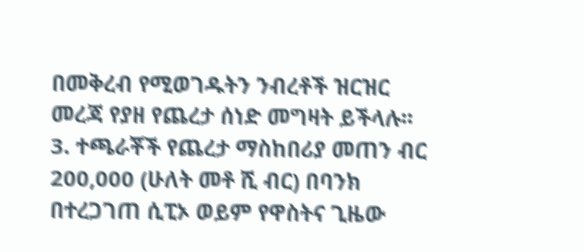በመቅረብ የሚወገዱትን ንብረቶች ዝርዝር መረጃ የያዘ የጨረታ ሰነድ መግዛት ይችላሉ፡፡
3. ተጫራቾች የጨረታ ማስከበሪያ መጠን ብር 200,000 (ሁለት መቶ ሺ ብር) በባንክ በተረጋገጠ ሲፒኦ ወይም የዋስትና ጊዜው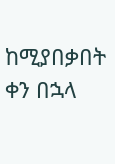ከሚያበቃበት ቀን በኋላ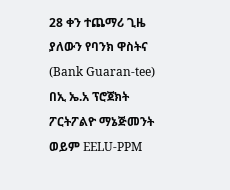28 ቀን ተጨማሪ ጊዜ ያለውን የባንክ ዋስትና (Bank Guaran-tee) በኢ ኤ.አ ፕሮጀክት ፖርትፖልዮ ማኔጅመንት ወይም EELU-PPM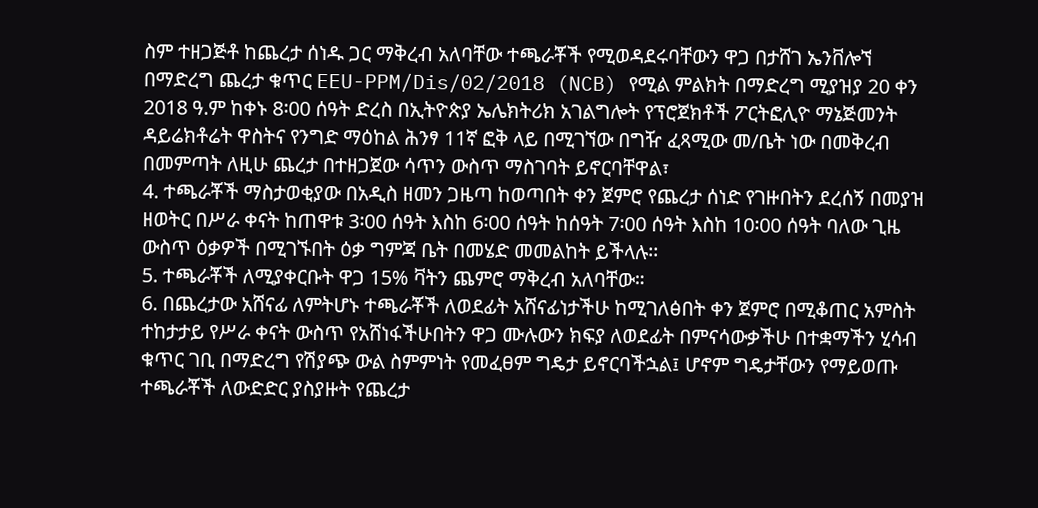ስም ተዘጋጅቶ ከጨረታ ሰነዱ ጋር ማቅረብ አለባቸው ተጫራቾች የሚወዳደሩባቸውን ዋጋ በታሸገ ኤንቨሎኘ በማድረግ ጨረታ ቁጥር EEU-PPM/Dis/02/2018 (NCB) የሚል ምልክት በማድረግ ሚያዝያ 20 ቀን 2018 ዓ.ም ከቀኑ 8፡00 ሰዓት ድረስ በኢትዮጵያ ኤሌክትሪክ አገልግሎት የፕሮጀክቶች ፖርትፎሊዮ ማኔጅመንት ዳይሬክቶሬት ዋስትና የንግድ ማዕከል ሕንፃ 11ኛ ፎቅ ላይ በሚገኘው በግዥ ፈጻሚው መ/ቤት ነው በመቅረብ በመምጣት ለዚሁ ጨረታ በተዘጋጀው ሳጥን ውስጥ ማስገባት ይኖርባቸዋል፣
4. ተጫራቾች ማስታወቂያው በአዲስ ዘመን ጋዜጣ ከወጣበት ቀን ጀምሮ የጨረታ ሰነድ የገዙበትን ደረሰኝ በመያዝ ዘወትር በሥራ ቀናት ከጠዋቱ 3፡00 ሰዓት እስከ 6፡00 ሰዓት ከሰዓት 7፡00 ሰዓት እስከ 10፡00 ሰዓት ባለው ጊዜ ውስጥ ዕቃዎች በሚገኙበት ዕቃ ግምጃ ቤት በመሄድ መመልከት ይችላሉ፡፡
5. ተጫራቾች ለሚያቀርቡት ዋጋ 15% ቫትን ጨምሮ ማቅረብ አለባቸው።
6. በጨረታው አሸናፊ ለምትሆኑ ተጫራቾች ለወደፊት አሸናፊነታችሁ ከሚገለፅበት ቀን ጀምሮ በሚቆጠር አምስት ተከታታይ የሥራ ቀናት ውስጥ የአሸነፋችሁበትን ዋጋ ሙሉውን ክፍያ ለወደፊት በምናሳውቃችሁ በተቋማችን ሂሳብ ቁጥር ገቢ በማድረግ የሽያጭ ውል ስምምነት የመፈፀም ግዴታ ይኖርባችኋል፤ ሆኖም ግዴታቸውን የማይወጡ ተጫራቾች ለውድድር ያስያዙት የጨረታ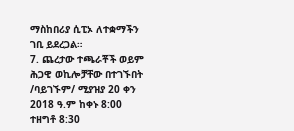ማስከበሪያ ሲፒኦ ለተቋማችን ገቢ ይደረጋል።
7. ጨረታው ተጫራቾች ወይም ሕጋዊ ወኪሎቻቸው በተገኙበት /ባይገኙም/ ሚያዝያ 20 ቀን 2018 ዓ.ም ከቀኑ 8:00 ተዘግቶ 8:30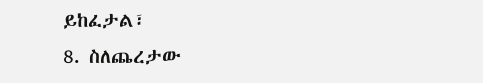ይከፈታል፣
8. ስለጨረታው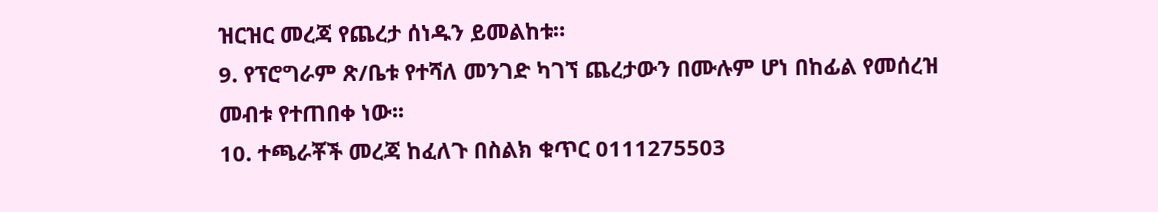ዝርዝር መረጃ የጨረታ ሰነዱን ይመልከቱ።
9. የፕሮግራም ጽ/ቤቱ የተሻለ መንገድ ካገኘ ጨረታውን በሙሉም ሆነ በከፊል የመሰረዝ መብቱ የተጠበቀ ነው፡፡
10. ተጫራቾች መረጃ ከፈለጉ በስልክ ቁጥር 0111275503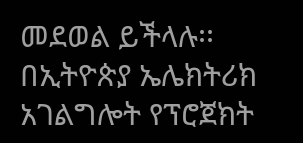መደወል ይችላሉ፡፡
በኢትዮጵያ ኤሌክትሪክ አገልግሎት የፕሮጀክት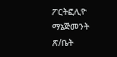ፖርትፎሊዮ ማኔጅመንት ጽ/ቤት